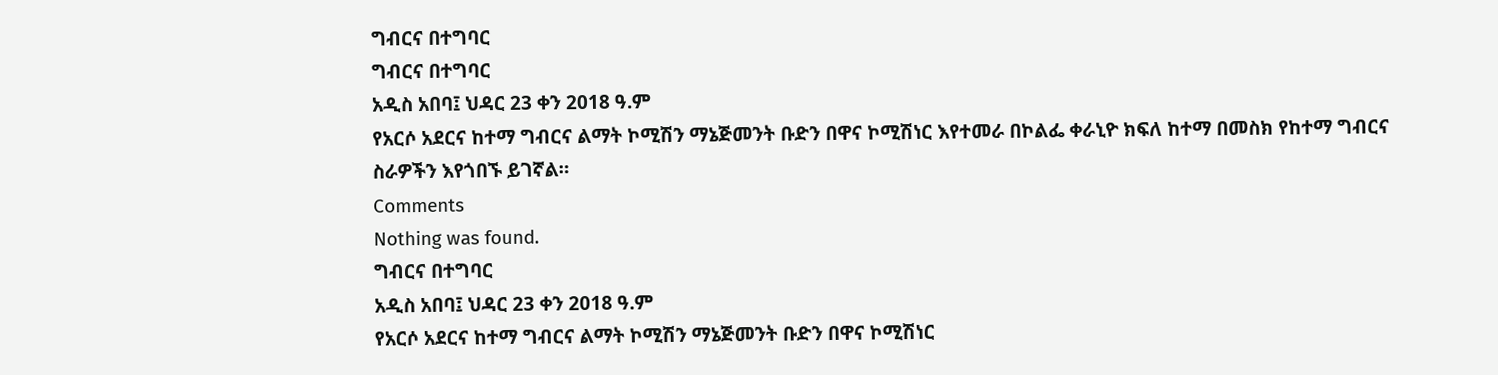ግብርና በተግባር
ግብርና በተግባር
አዲስ አበባ፤ ህዳር 23 ቀን 2018 ዓ.ም
የአርሶ አደርና ከተማ ግብርና ልማት ኮሚሽን ማኔጅመንት ቡድን በዋና ኮሚሽነር እየተመራ በኮልፌ ቀራኒዮ ክፍለ ከተማ በመስክ የከተማ ግብርና ስራዎችን እየጎበኙ ይገኛል።
Comments
Nothing was found.
ግብርና በተግባር
አዲስ አበባ፤ ህዳር 23 ቀን 2018 ዓ.ም
የአርሶ አደርና ከተማ ግብርና ልማት ኮሚሽን ማኔጅመንት ቡድን በዋና ኮሚሽነር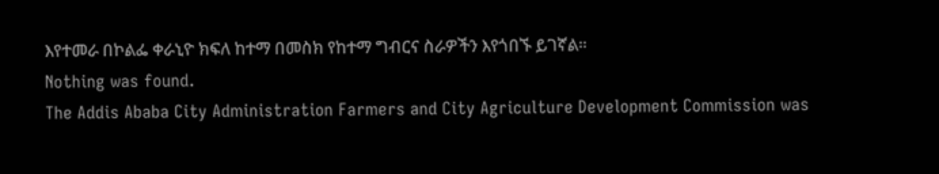እየተመራ በኮልፌ ቀራኒዮ ክፍለ ከተማ በመስክ የከተማ ግብርና ስራዎችን እየጎበኙ ይገኛል።
Nothing was found.
The Addis Ababa City Administration Farmers and City Agriculture Development Commission was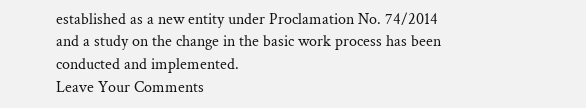established as a new entity under Proclamation No. 74/2014 and a study on the change in the basic work process has been conducted and implemented.
Leave Your Comments